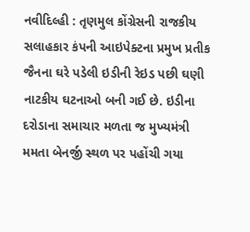નવીદિલ્હી : તૃણમુલ કોંગ્રેસની રાજકીય સલાહકાર કંપની આઇપેક્ટના પ્રમુખ પ્રતીક જૈનના ઘરે પડેલી ઇડીની રેઇડ પછી ઘણી નાટકીય ઘટનાઓ બની ગઈ છે. ઇડીના દરોડાના સમાચાર મળતા જ મુખ્યમંત્રી મમતા બેનર્જી સ્થળ પર પહોંચી ગયા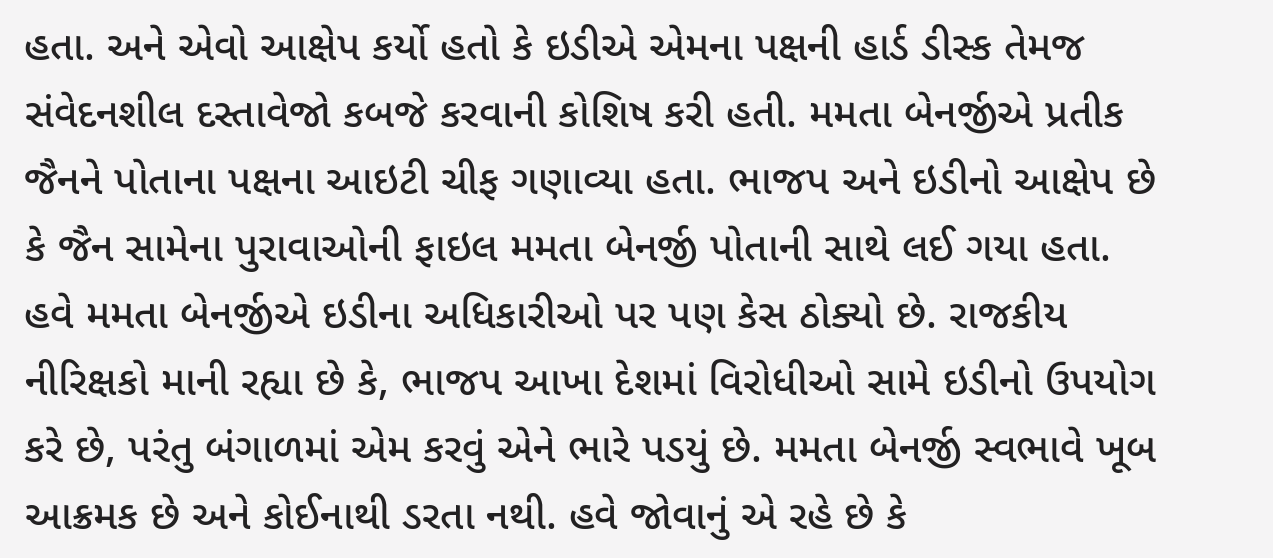હતા. અને એવો આક્ષેપ કર્યો હતો કે ઇડીએ એમના પક્ષની હાર્ડ ડીસ્ક તેમજ સંવેદનશીલ દસ્તાવેજો કબજે કરવાની કોશિષ કરી હતી. મમતા બેનર્જીએ પ્રતીક જૈનને પોતાના પક્ષના આઇટી ચીફ ગણાવ્યા હતા. ભાજપ અને ઇડીનો આક્ષેપ છે કે જૈન સામેના પુરાવાઓની ફાઇલ મમતા બેનર્જી પોતાની સાથે લઈ ગયા હતા. હવે મમતા બેનર્જીએ ઇડીના અધિકારીઓ પર પણ કેસ ઠોક્યો છે. રાજકીય નીરિક્ષકો માની રહ્યા છે કે, ભાજપ આખા દેશમાં વિરોધીઓ સામે ઇડીનો ઉપયોગ કરે છે, પરંતુ બંગાળમાં એમ કરવું એને ભારે પડયું છે. મમતા બેનર્જી સ્વભાવે ખૂબ આક્રમક છે અને કોઈનાથી ડરતા નથી. હવે જોવાનું એ રહે છે કે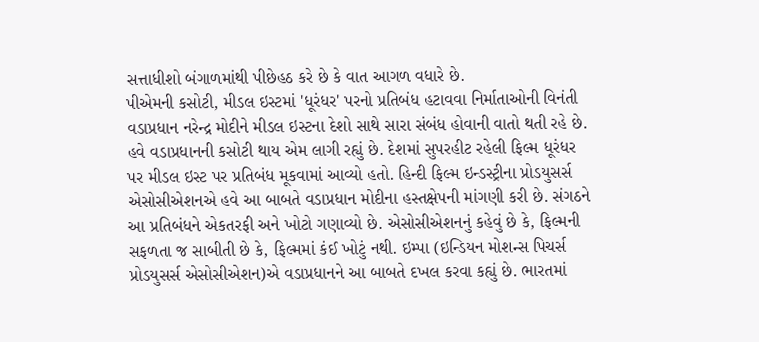સત્તાધીશો બંગાળમાંથી પીછેહઠ કરે છે કે વાત આગળ વધારે છે.
પીએમની કસોટી, મીડલ ઇસ્ટમાં 'ધૂરંધર' પરનો પ્રતિબંધ હટાવવા નિર્માતાઓની વિનંતી
વડાપ્રધાન નરેન્દ્ર મોદીને મીડલ ઇસ્ટના દેશો સાથે સારા સંબંધ હોવાની વાતો થતી રહે છે. હવે વડાપ્રધાનની કસોટી થાય એમ લાગી રહ્યું છે. દેશમાં સુપરહીટ રહેલી ફિલ્મ ધૂરંધર પર મીડલ ઇસ્ટ પર પ્રતિબંધ મૂકવામાં આવ્યો હતો. હિન્દી ફિલ્મ ઇન્ડસ્ટ્રીના પ્રોડયુસર્સ એસોસીએશનએ હવે આ બાબતે વડાપ્રધાન મોદીના હસ્તક્ષેપની માંગણી કરી છે. સંગઠને આ પ્રતિબંધને એકતરફી અને ખોટો ગણાવ્યો છે. એસોસીએશનનું કહેવું છે કે, ફિલ્મની સફળતા જ સાબીતી છે કે, ફિલ્મમાં કંઈ ખોટું નથી. ઇમ્પા (ઇન્ડિયન મોશન્સ પિચર્સ પ્રોડયુસર્સ એસોસીએશન)એ વડાપ્રધાનને આ બાબતે દખલ કરવા કહ્યું છે. ભારતમાં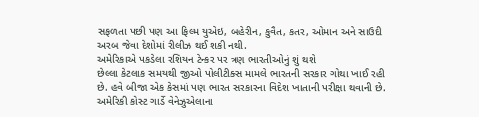સફળતા પછી પણ આ ફિલ્મ યુએઇ, બહેરીન, કુવૈત, કતર, ઓમાન અને સાઉદી અરબ જેવા દેશોમાં રીલીઝ થઈ શકી નથી.
અમેરિકાએ પકડેલા રશિયન ટેન્કર પર ત્રણ ભારતીઓનું શું થશે
છેલ્લા કેટલાક સમયથી જીઓ પોલીટીક્સ મામલે ભારતની સરકાર ગોથા ખાઈ રહી છે. હવે બીજા એક કેસમાં પણ ભારત સરકારના વિદેશ ખાતાની પરીક્ષા થવાની છે. અમેરિકી કોસ્ટ ગાર્ડે વેનેઝુએલાના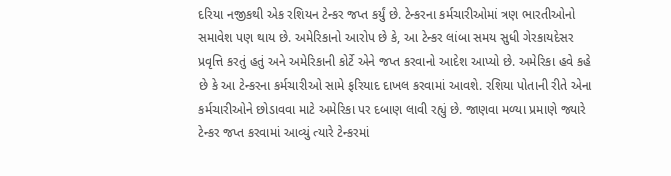દરિયા નજીકથી એક રશિયન ટેન્કર જપ્ત કર્યું છે. ટેન્કરના કર્મચારીઓમાં ત્રણ ભારતીઓનો સમાવેશ પણ થાય છે. અમેરિકાનો આરોપ છે કે, આ ટેન્કર લાંબા સમય સુધી ગેરકાયદેસર પ્રવૃત્તિ કરતું હતું અને અમેરિકાની કોર્ટે એને જપ્ત કરવાનો આદેશ આપ્યો છે. અમેરિકા હવે કહે છે કે આ ટેન્કરના કર્મચારીઓ સામે ફરિયાદ દાખલ કરવામાં આવશે. રશિયા પોતાની રીતે એના કર્મચારીઓને છોડાવવા માટે અમેરિકા પર દબાણ લાવી રહ્યું છે. જાણવા મળ્યા પ્રમાણે જ્યારે ટેન્કર જપ્ત કરવામાં આવ્યું ત્યારે ટેન્કરમાં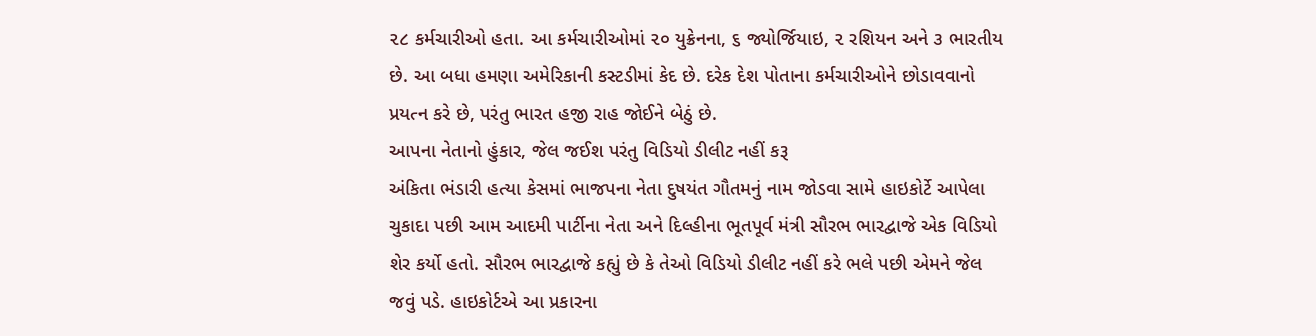૨૮ કર્મચારીઓ હતા. આ કર્મચારીઓમાં ૨૦ યુક્રેનના, ૬ જ્યોર્જિયાઇ, ૨ રશિયન અને ૩ ભારતીય છે. આ બધા હમણા અમેરિકાની કસ્ટડીમાં કેદ છે. દરેક દેશ પોતાના કર્મચારીઓને છોડાવવાનો પ્રયત્ન કરે છે, પરંતુ ભારત હજી રાહ જોઈને બેઠું છે.
આપના નેતાનો હુંકાર, જેલ જઈશ પરંતુ વિડિયો ડીલીટ નહીં કરૂ
અંકિતા ભંડારી હત્યા કેસમાં ભાજપના નેતા દુષયંત ગૌતમનું નામ જોડવા સામે હાઇકોર્ટે આપેલા ચુકાદા પછી આમ આદમી પાર્ટીના નેતા અને દિલ્હીના ભૂતપૂર્વ મંત્રી સૌરભ ભારદ્વાજે એક વિડિયો શેર કર્યો હતો. સૌરભ ભારદ્વાજે કહ્યું છે કે તેઓ વિડિયો ડીલીટ નહીં કરે ભલે પછી એમને જેલ જવું પડે. હાઇકોર્ટએ આ પ્રકારના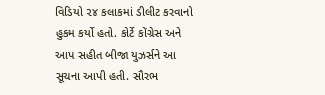વિડિયો ૨૪ કલાકમાં ડીલીટ કરવાનો હુકમ કર્યો હતો. કોર્ટે કોંગ્રેસ અને આપ સહીત બીજા યુઝર્સને આ સૂચના આપી હતી. સૌરભ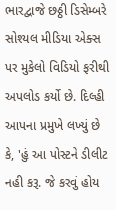ભારદ્વાજે છઠ્ઠી ડિસેમ્બરે સોશ્યલ મીડિયા એક્સ પર મુકેલો વિડિયો ફરીથી અપલોડ કર્યો છે. દિલ્હી આપના પ્રમુખે લખ્યું છે કે, 'હું આ પોસ્ટને ડીલીટ નહી કરૂ. જે કરવું હોય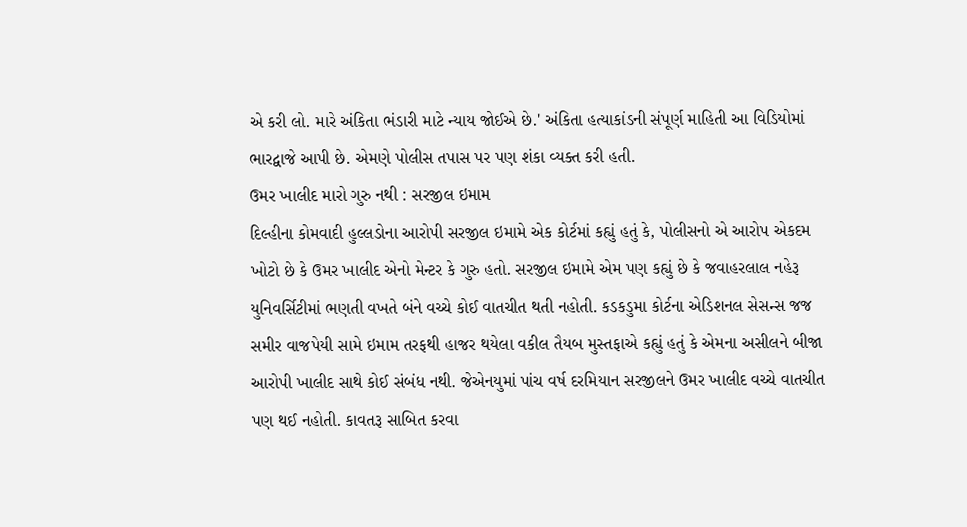એ કરી લો. મારે અંકિતા ભંડારી માટે ન્યાય જોઈએ છે.' અંકિતા હત્યાકાંડની સંપૂર્ણ માહિતી આ વિડિયોમાં ભારદ્વાજે આપી છે. એમણે પોલીસ તપાસ પર પણ શંકા વ્યક્ત કરી હતી.
ઉમર ખાલીદ મારો ગુરુ નથી : સરજીલ ઇમામ
દિલ્હીના કોમવાદી હુલ્લડોના આરોપી સરજીલ ઇમામે એક કોર્ટમાં કહ્યું હતું કે, પોલીસનો એ આરોપ એકદમ ખોટો છે કે ઉમર ખાલીદ એનો મેન્ટર કે ગુરુ હતો. સરજીલ ઇમામે એમ પણ કહ્યું છે કે જવાહરલાલ નહેરૂ યુનિવર્સિટીમાં ભણતી વખતે બંને વચ્ચે કોઈ વાતચીત થતી નહોતી. કડકડુમા કોર્ટના એડિશનલ સેસન્સ જજ સમીર વાજપેયી સામે ઇમામ તરફથી હાજર થયેલા વકીલ તૈયબ મુસ્તફાએ કહ્યું હતું કે એમના અસીલને બીજા આરોપી ખાલીદ સાથે કોઈ સંબંધ નથી. જેએનયુમાં પાંચ વર્ષ દરમિયાન સરજીલને ઉમર ખાલીદ વચ્ચે વાતચીત પણ થઈ નહોતી. કાવતરૂ સાબિત કરવા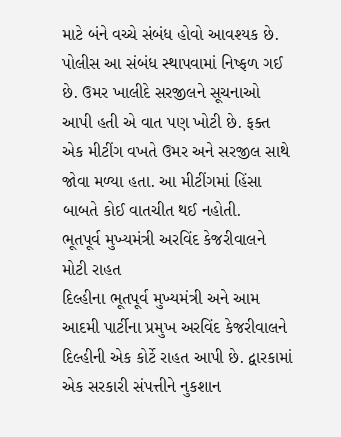માટે બંને વચ્ચે સંબંધ હોવો આવશ્યક છે. પોલીસ આ સંબંધ સ્થાપવામાં નિષ્ફળ ગઈ છે. ઉમર ખાલીદે સરજીલને સૂચનાઓ આપી હતી એ વાત પણ ખોટી છે. ફક્ત એક મીટીંગ વખતે ઉમર અને સરજીલ સાથે જોવા મળ્યા હતા. આ મીટીંગમાં હિંસા બાબતે કોઈ વાતચીત થઈ નહોતી.
ભૂતપૂર્વ મુખ્યમંત્રી અરવિંદ કેજરીવાલને મોટી રાહત
દિલ્હીના ભૂતપૂર્વ મુખ્યમંત્રી અને આમ આદમી પાર્ટીના પ્રમુખ અરવિંદ કેજરીવાલને દિલ્હીની એક કોર્ટે રાહત આપી છે. દ્વારકામાં એક સરકારી સંપત્તીને નુકશાન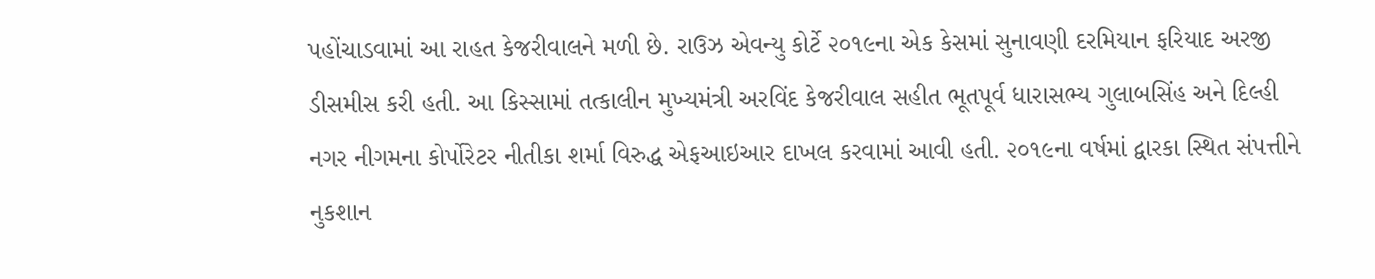પહોંચાડવામાં આ રાહત કેજરીવાલને મળી છે. રાઉઝ એવન્યુ કોર્ટે ૨૦૧૯ના એક કેસમાં સુનાવણી દરમિયાન ફરિયાદ અરજી ડીસમીસ કરી હતી. આ કિસ્સામાં તત્કાલીન મુખ્યમંત્રી અરવિંદ કેજરીવાલ સહીત ભૂતપૂર્વ ધારાસભ્ય ગુલાબસિંહ અને દિલ્હી નગર નીગમના કોર્પોરેટર નીતીકા શર્મા વિરુદ્ધ એફઆઇઆર દાખલ કરવામાં આવી હતી. ૨૦૧૯ના વર્ષમાં દ્વારકા સ્થિત સંપત્તીને નુકશાન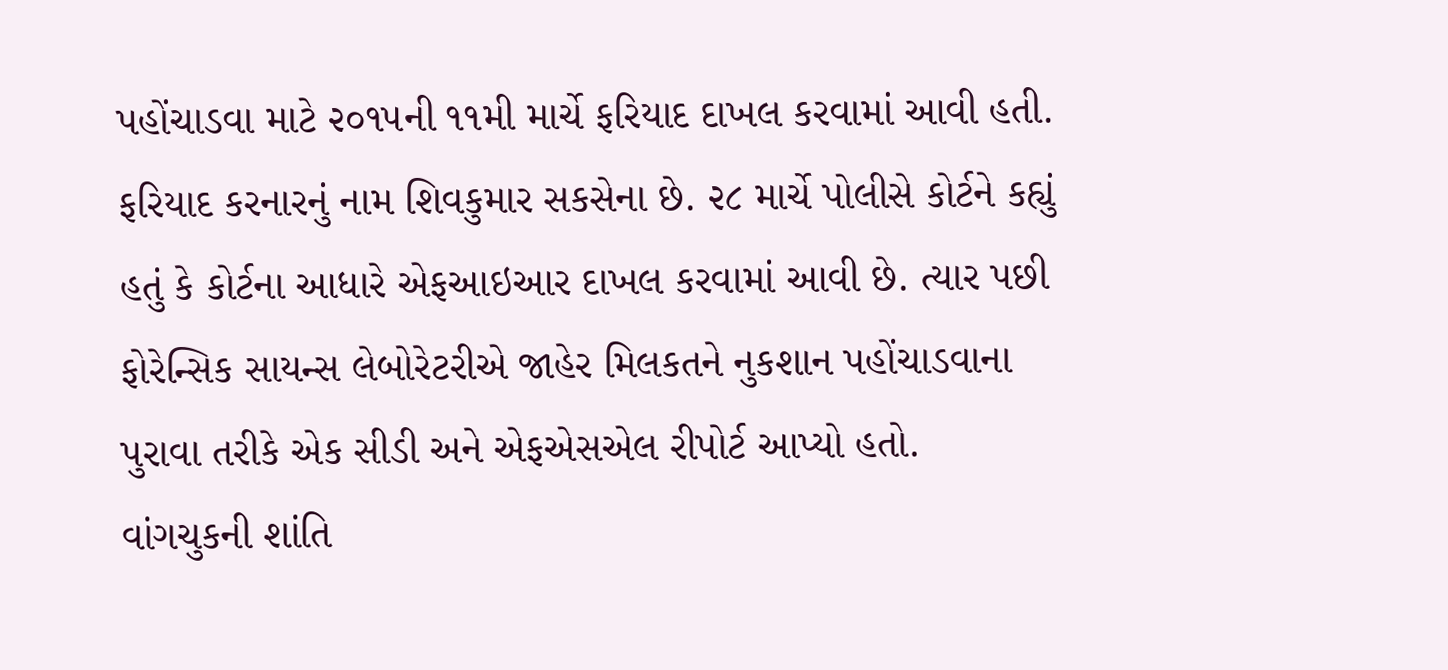પહોંચાડવા માટે ૨૦૧૫ની ૧૧મી માર્ચે ફરિયાદ દાખલ કરવામાં આવી હતી. ફરિયાદ કરનારનું નામ શિવકુમાર સકસેના છે. ૨૮ માર્ચે પોલીસે કોર્ટને કહ્યું હતું કે કોર્ટના આધારે એફઆઇઆર દાખલ કરવામાં આવી છે. ત્યાર પછી ફોરેન્સિક સાયન્સ લેબોરેટરીએ જાહેર મિલકતને નુકશાન પહોંચાડવાના પુરાવા તરીકે એક સીડી અને એફએસએલ રીપોર્ટ આપ્યો હતો.
વાંગચુકની શાંતિ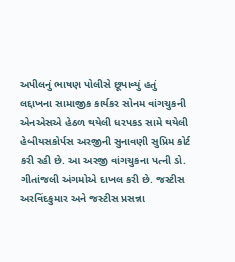અપીલનું ભાષણ પોલીસે છૂપાવ્યું હતું
લદ્દાખના સામાજીક કાર્યકર સોનમ વાંગચુકની એનએસએ હેઠળ થયેલી ધરપકડ સામે થયેલી હેબીયસકોર્પસ અરજીની સુનાવણી સુપ્રિમ કોર્ટ કરી રહી છે. આ અરજી વાંગચુકના પત્ની ડો. ગીતાંજલી અંગમોએ દાખલ કરી છે. જસ્ટીસ અરવિંદકુમાર અને જસ્ટીસ પ્રસન્ના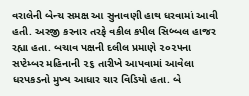વરાલેની બેન્ચ સમક્ષ આ સુનાવણી હાથ ધરવામાં આવી હતી. અરજી કરનાર તરફે વકીલ કપીલ સિબ્બલ હાજર રહ્યા હતા. બચાવ પક્ષની દલીલ પ્રમાણે ૨૦૨૫ના સપ્ટેમ્બર મહિનાની ૨૬ તારીખે આપવામાં આવેલા ધરપકડનો મુખ્ય આધાર ચાર વિડિયો હતા. બે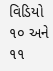વિડિયો ૧૦ અને ૧૧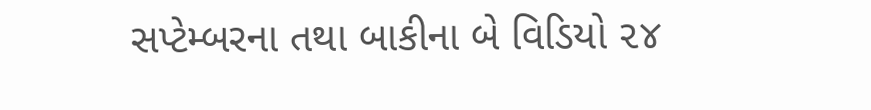સપ્ટેમ્બરના તથા બાકીના બે વિડિયો ૨૪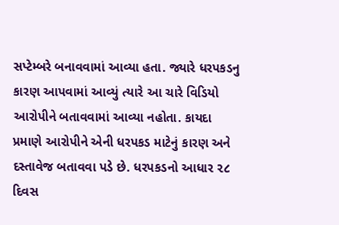સપ્ટેમ્બરે બનાવવામાં આવ્યા હતા. જ્યારે ધરપકડનુ કારણ આપવામાં આવ્યું ત્યારે આ ચારે વિડિયો આરોપીને બતાવવામાં આવ્યા નહોતા. કાયદા પ્રમાણે આરોપીને એની ધરપકડ માટેનું કારણ અને દસ્તાવેજ બતાવવા પડે છે. ધરપકડનો આધાર ૨૮ દિવસ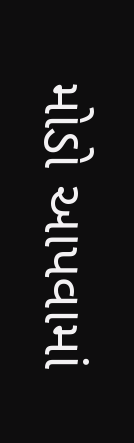મોડો આપવામાં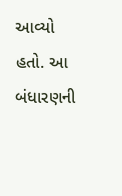આવ્યો હતો. આ બંધારણની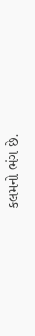કલમનો ભંગ છે.